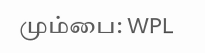மும்பை: WPL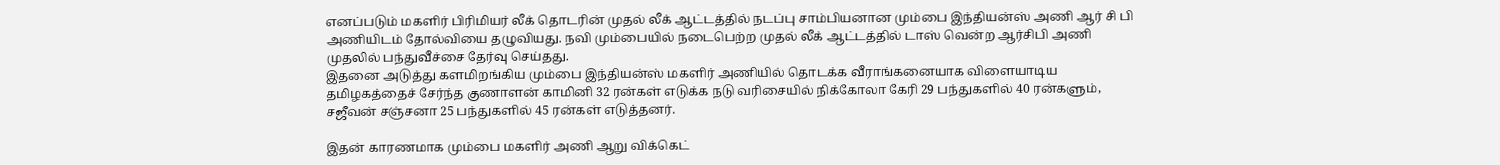எனப்படும் மகளிர் பிரிமியர் லீக் தொடரின் முதல் லீக் ஆட்டத்தில் நடப்பு சாம்பியனான மும்பை இந்தியன்ஸ் அணி ஆர் சி பி அணியிடம் தோல்வியை தழுவியது. நவி மும்பையில் நடைபெற்ற முதல் லீக் ஆட்டத்தில் டாஸ் வென்ற ஆர்சிபி அணி முதலில் பந்துவீச்சை தேர்வு செய்தது.
இதனை அடுத்து களமிறங்கிய மும்பை இந்தியன்ஸ் மகளிர் அணியில் தொடக்க வீராங்கனையாக விளையாடிய தமிழகத்தைச் சேர்ந்த குணாளன் காமினி 32 ரன்கள் எடுக்க நடு வரிசையில் நிக்கோலா கேரி 29 பந்துகளில் 40 ரன்களும், சஜீவன் சஞ்சனா 25 பந்துகளில் 45 ரன்கள் எடுத்தனர்.

இதன் காரணமாக மும்பை மகளிர் அணி ஆறு விக்கெட்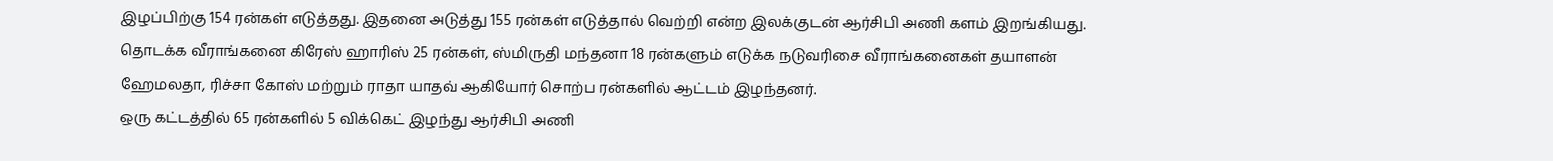இழப்பிற்கு 154 ரன்கள் எடுத்தது. இதனை அடுத்து 155 ரன்கள் எடுத்தால் வெற்றி என்ற இலக்குடன் ஆர்சிபி அணி களம் இறங்கியது. தொடக்க வீராங்கனை கிரேஸ் ஹாரிஸ் 25 ரன்கள், ஸ்மிருதி மந்தனா 18 ரன்களும் எடுக்க நடுவரிசை வீராங்கனைகள் தயாளன் ஹேமலதா, ரிச்சா கோஸ் மற்றும் ராதா யாதவ் ஆகியோர் சொற்ப ரன்களில் ஆட்டம் இழந்தனர்.
ஒரு கட்டத்தில் 65 ரன்களில் 5 விக்கெட் இழந்து ஆர்சிபி அணி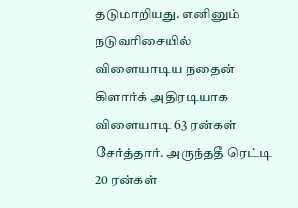தடுமாறியது. எனினும் நடுவரிசையில் விளையாடிய நதைன் கிளார்க் அதிரடியாக விளையாடி 63 ரன்கள் சேர்த்தார். அருந்ததீ ரெட்டி 20 ரன்கள்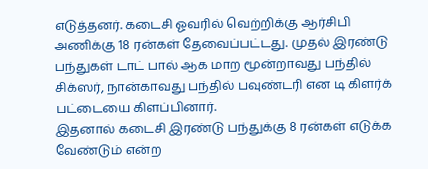எடுத்தனர். கடைசி ஓவரில் வெற்றிக்கு ஆர்சிபி அணிக்கு 18 ரன்கள் தேவைப்பட்டது. முதல் இரண்டு பந்துகள் டாட் பால் ஆக மாற மூன்றாவது பந்தில் சிக்ஸர், நான்காவது பந்தில் பவுண்டரி என டி கிளர்க் பட்டையை கிளப்பினார்.
இதனால் கடைசி இரண்டு பந்துக்கு 8 ரன்கள் எடுக்க வேண்டும் என்ற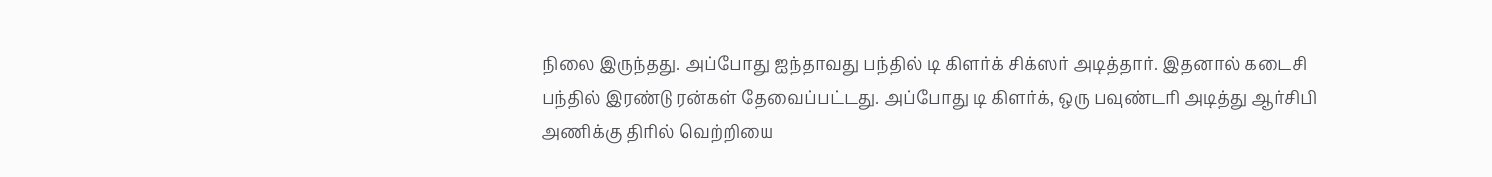நிலை இருந்தது. அப்போது ஐந்தாவது பந்தில் டி கிளர்க் சிக்ஸர் அடித்தார். இதனால் கடைசி பந்தில் இரண்டு ரன்கள் தேவைப்பட்டது. அப்போது டி கிளர்க், ஒரு பவுண்டரி அடித்து ஆர்சிபி அணிக்கு திரில் வெற்றியை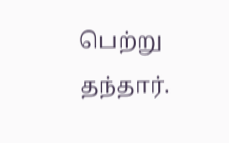பெற்று தந்தார்.